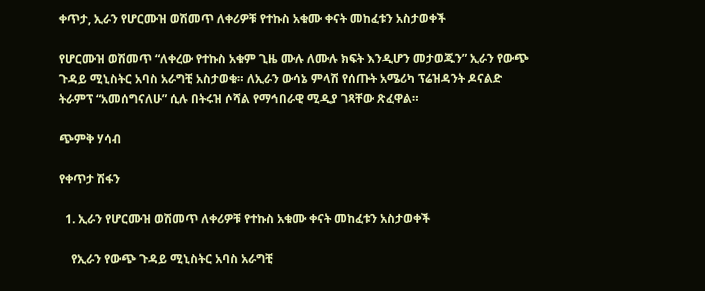ቀጥታ, ኢራን የሆርሙዝ ወሽመጥ ለቀሪዎቹ የተኩስ አቁሙ ቀናት መከፈቱን አስታወቀች

የሆርሙዝ ወሽመጥ “ለቀረው የተኩስ አቁም ጊዜ ሙሉ ለሙሉ ክፍት እንዲሆን መታወጁን” ኢራን የውጭ ጉዳይ ሚኒስትር አባስ አራግቺ አስታወቁ። ለኢራን ውሳኔ ምላሽ የሰጡት አሜሪካ ፕሬዝዳንት ዶናልድ ትራምፕ “አመሰግናለሁ” ሲሉ በትሩዝ ሶሻል የማኅበራዊ ሚዲያ ገጻቸው ጽፈዋል።

ጭምቅ ሃሳብ

የቀጥታ ሽፋን

  1. ኢራን የሆርሙዝ ወሽመጥ ለቀሪዎቹ የተኩስ አቁሙ ቀናት መከፈቱን አስታወቀች

    የኢራን የውጭ ጉዳይ ሚኒስትር አባስ አራግቺ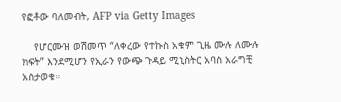የፎቶው ባለመብት, AFP via Getty Images

    የሆርሙዝ ወሽመጥ “ለቀረው የተኩስ አቁም ጊዜ ሙሉ ለሙሉ ክፍት” እንደሚሆን የኢራን የውጭ ጉዳይ ሚኒስትር አባስ አራግቺ አስታወቁ።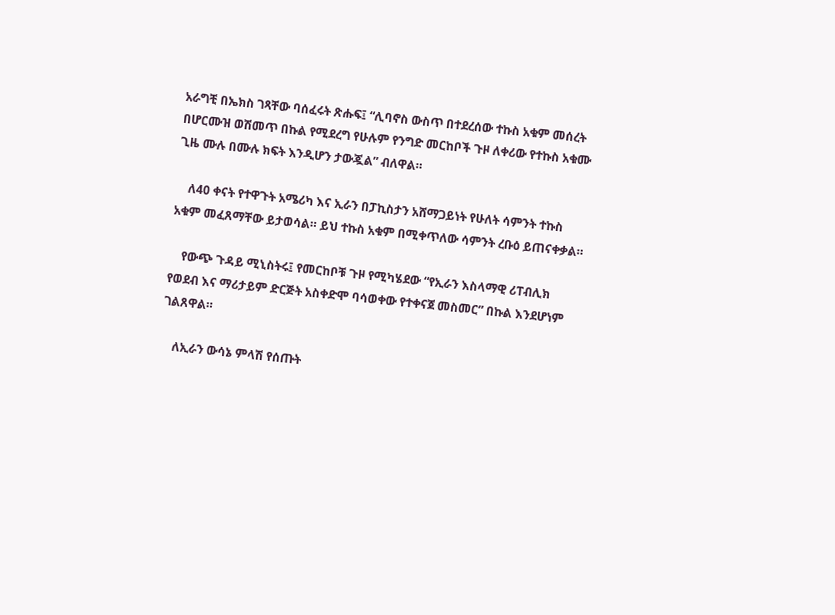አራግቺ በኤክስ ገጻቸው ባሰፈሩት ጽሑፍ፤ “ሊባኖስ ውስጥ በተደረሰው ተኩስ አቁም መሰረት በሆርሙዝ ወሽመጥ በኩል የሚደረግ የሁሉም የንግድ መርከቦች ጉዞ ለቀሪው የተኩስ አቁሙ ጊዜ ሙሉ በሙሉ ክፍት እንዲሆን ታውጇል” ብለዋል።

    ለ40 ቀናት የተዋጉት አሜሪካ እና ኢራን በፓኪስታን አሸማጋይነት የሁለት ሳምንት ተኩስ አቁም መፈጸማቸው ይታወሳል። ይህ ተኩስ አቁም በሚቀጥለው ሳምንት ረቡዕ ይጠናቀቃል።

    የውጭ ጉዳይ ሚኒስትሩ፤ የመርከቦቹ ጉዞ የሚካሄደው “የኢራን እስላማዊ ሪፐብሊክ የወደብ እና ማሪታይም ድርጅት አስቀድሞ ባሳወቀው የተቀናጀ መስመር” በኩል እንደሆነም ገልጸዋል።

    ለኢራን ውሳኔ ምላሽ የሰጡት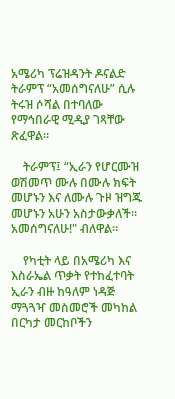አሜሪካ ፕሬዝዳንት ዶናልድ ትራምፕ “አመሰግናለሁ” ሲሉ ትሩዝ ሶሻል በተባለው የማኅበራዊ ሚዲያ ገጻቸው ጽፈዋል።

    ትራምፕ፤ “ኢራን የሆርሙዝ ወሽመጥ ሙሉ በሙሉ ክፍት መሆኑን እና ለሙሉ ጉዞ ዝግጁ መሆኑን አሁን አስታውቃለች። አመሰግናለሁ!" ብለዋል።

    የካቲት ላይ በአሜሪካ እና እስራኤል ጥቃት የተከፈተባት ኢራን ብዙ ከዓለም ነዳጅ ማጓጓዣ መስመሮች መካከል በርካታ መርከቦችን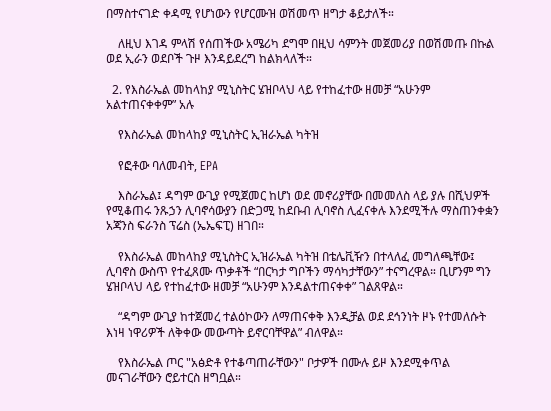በማስተናገድ ቀዳሚ የሆነውን የሆርሙዝ ወሽመጥ ዘግታ ቆይታለች።

    ለዚህ እገዳ ምላሽ የሰጠችው አሜሪካ ደግሞ በዚህ ሳምንት መጀመሪያ በወሽመጡ በኩል ወደ ኢራን ወደቦች ጉዞ እንዳይደረግ ከልክላለች።

  2. የእስራኤል መከላከያ ሚኒስትር ሄዝቦላህ ላይ የተከፈተው ዘመቻ “አሁንም አልተጠናቀቀም” አሉ

    የእስራኤል መከላከያ ሚኒስትር ኢዝራኤል ካትዝ

    የፎቶው ባለመብት, EPA

    እስራኤል፤ ዳግም ውጊያ የሚጀመር ከሆነ ወደ መኖሪያቸው በመመለስ ላይ ያሉ በሺህዎች የሚቆጠሩ ንጹኃን ሊባኖሳውያን በድጋሚ ከደቡብ ሊባኖስ ሊፈናቀሉ እንደሚችሉ ማስጠንቀቋን አጃንስ ፍራንስ ፕሬስ (ኤኤፍፒ) ዘገበ።

    የእስራኤል መከላከያ ሚኒስትር ኢዝራኤል ካትዝ በቴሌቪዥን በተላለፈ መግለጫቸው፤ ሊባኖስ ውስጥ የተፈጸሙ ጥቃቶች “በርካታ ግቦችን ማሳካታቸውን” ተናግረዋል። ቢሆንም ግን ሄዝቦላህ ላይ የተከፈተው ዘመቻ “አሁንም እንዳልተጠናቀቀ” ገልጸዋል።

    “ዳግም ውጊያ ከተጀመረ ተልዕኮውን ለማጠናቀቅ እንዲቻል ወደ ደኅንነት ዞኑ የተመለሱት እነዛ ነዋሪዎች ለቅቀው መውጣት ይኖርባቸዋል” ብለዋል።

    የእስራኤል ጦር "አፅድቶ የተቆጣጠራቸውን" ቦታዎች በሙሉ ይዞ እንደሚቀጥል መናገራቸውን ሮይተርስ ዘግቧል።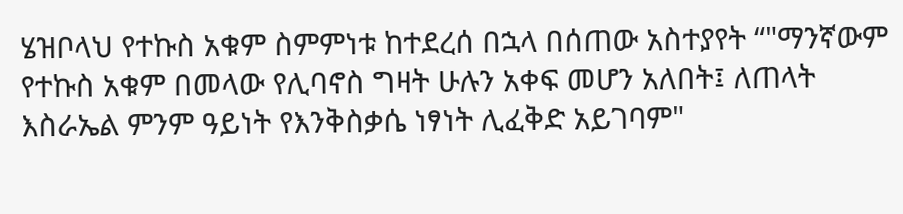ሄዝቦላህ የተኩስ አቁም ስምምነቱ ከተደረሰ በኋላ በሰጠው አስተያየት “"ማንኛውም የተኩስ አቁም በመላው የሊባኖስ ግዛት ሁሉን አቀፍ መሆን አለበት፤ ለጠላት እስራኤል ምንም ዓይነት የእንቅስቃሴ ነፃነት ሊፈቅድ አይገባም"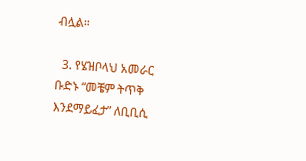ብሏል።

  3. የሄዝቦላህ አመራር ቡድኑ “መቼም ትጥቅ እንደማይፈታ” ለቢቢሲ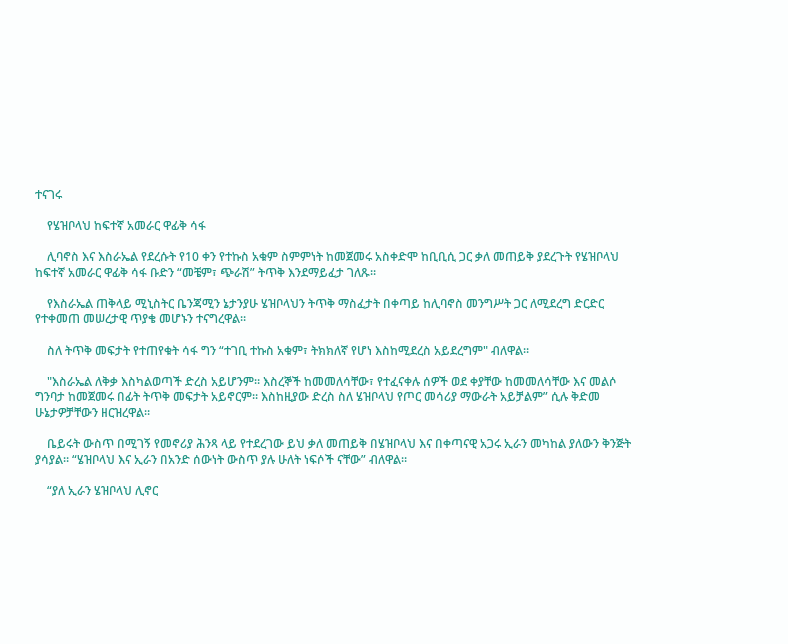ተናገሩ

    የሄዝቦላህ ከፍተኛ አመራር ዋፊቅ ሳፋ

    ሊባኖስ እና እስራኤል የደረሱት የ10 ቀን የተኩስ አቁም ስምምነት ከመጀመሩ አስቀድሞ ከቢቢሲ ጋር ቃለ መጠይቅ ያደረጉት የሄዝቦላህ ከፍተኛ አመራር ዋፊቅ ሳፋ ቡድን “መቼም፣ ጭራሽ” ትጥቅ እንደማይፈታ ገለጹ።

    የእስራኤል ጠቅላይ ሚኒስትር ቤንጃሚን ኔታንያሁ ሄዝቦላህን ትጥቅ ማስፈታት በቀጣይ ከሊባኖስ መንግሥት ጋር ለሚደረግ ድርድር የተቀመጠ መሠረታዊ ጥያቄ መሆኑን ተናግረዋል።

    ስለ ትጥቅ መፍታት የተጠየቁት ሳፋ ግን “ተገቢ ተኩስ አቁም፣ ትክክለኛ የሆነ እስከሚደረስ አይደረግም" ብለዋል።

    "እስራኤል ለቅቃ እስካልወጣች ድረስ አይሆንም። እስረኞች ከመመለሳቸው፣ የተፈናቀሉ ሰዎች ወደ ቀያቸው ከመመለሳቸው እና መልሶ ግንባታ ከመጀመሩ በፊት ትጥቅ መፍታት አይኖርም። እስከዚያው ድረስ ስለ ሄዝቦላህ የጦር መሳሪያ ማውራት አይቻልም” ሲሉ ቅድመ ሁኔታዎቻቸውን ዘርዝረዋል።

    ቤይሩት ውስጥ በሚገኝ የመኖሪያ ሕንጻ ላይ የተደረገው ይህ ቃለ መጠይቅ በሄዝቦላህ እና በቀጣናዊ አጋሩ ኢራን መካከል ያለውን ቅንጅት ያሳያል። “ሄዝቦላህ እና ኢራን በአንድ ሰውነት ውስጥ ያሉ ሁለት ነፍሶች ናቸው” ብለዋል።

    “ያለ ኢራን ሄዝቦላህ ሊኖር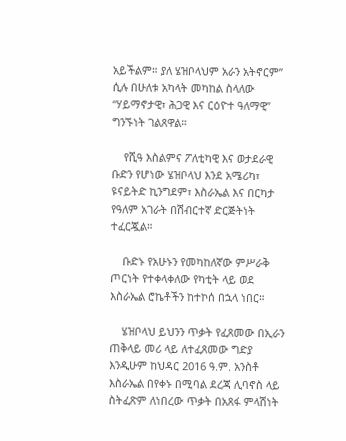አይችልም። ያለ ሄዝቦላህም አራን አትኖርም” ሲሉ በሁለቱ አካላት መካከል ስላለው “ሃይማኖታዊ፣ ሕጋዊ እና ርዕዮተ ዓለማዊ” ግንኙነት ገልጸዋል።

    የሺዓ እስልምና ፖለቲካዊ እና ወታደራዊ ቡድን የሆነው ሄዝቦላህ እንደ አሜሪካ፣ ዩናይትድ ኪንግደም፣ እስራኤል እና በርካታ የዓለም አገራት በሽብርተኛ ድርጅትነት ተፈርጇል።

    ቡድኑ የአሁኑን የመካከለኛው ምሥራቅ ጦርነት የተቀላቀለው የካቲት ላይ ወደ እስራኤል ሮኬቶችን ከተኮሰ በኋላ ነበር።

    ሄዝቦላህ ይህንን ጥቃት የፈጸመው በኢራን ጠቅላይ መሪ ላይ ለተፈጸመው ግድያ እንዲሁም ከህዳር 2016 ዓ.ም. አንስቶ እስራኤል በየቀኑ በሚባል ደረጃ ሊባኖስ ላይ ስትፈጽም ለነበረው ጥቃት በአጸፋ ምላሽነት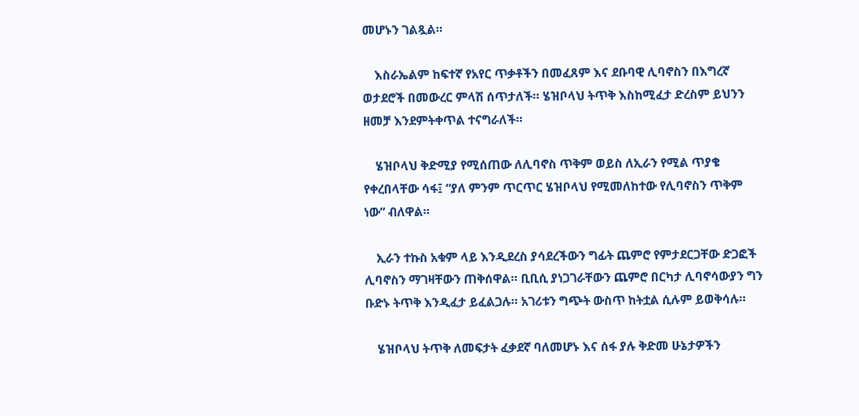መሆኑን ገልጿል።

    እስራኤልም ከፍተኛ የአየር ጥቃቶችን በመፈጸም እና ደቡባዊ ሊባኖስን በእግረኛ ወታደሮች በመውረር ምላሽ ሰጥታለች። ሄዝቦላህ ትጥቅ እስከሚፈታ ድረስም ይህንን ዘመቻ እንደምትቀጥል ተናግራለች።

    ሄዝቦላህ ቅድሚያ የሚሰጠው ለሊባኖስ ጥቅም ወይስ ለኢራን የሚል ጥያቄ የቀረበላቸው ሳፋ፤ “ያለ ምንም ጥርጥር ሄዝቦላህ የሚመለከተው የሊባኖስን ጥቅም ነው” ብለዋል።

    ኢራን ተኩስ አቁም ላይ እንዲደረስ ያሳደረችውን ግፊት ጨምሮ የምታደርጋቸው ድጋፎች ሊባኖስን ማገዛቸውን ጠቅሰዋል። ቢቢሲ ያነጋገራቸውን ጨምሮ በርካታ ሊባኖሳውያን ግን ቡድኑ ትጥቅ እንዲፈታ ይፈልጋሉ። አገሪቱን ግጭት ውስጥ ከትቷል ሲሉም ይወቅሳሉ።

    ሄዝቦላህ ትጥቅ ለመፍታት ፈቃደኛ ባለመሆኑ እና ሰፋ ያሉ ቅድመ ሁኔታዎችን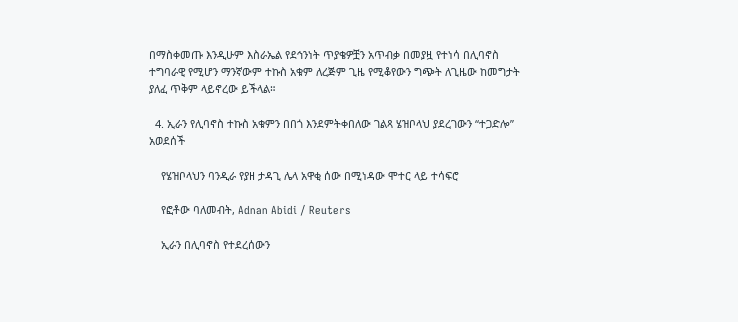በማስቀመጡ እንዲሁም እስራኤል የደኅንነት ጥያቄዎቿን አጥብቃ በመያዟ የተነሳ በሊባኖስ ተግባራዊ የሚሆን ማንኛውም ተኩስ አቁም ለረጅም ጊዜ የሚቆየውን ግጭት ለጊዜው ከመግታት ያለፈ ጥቅም ላይኖረው ይችላል።

  4. ኢራን የሊባኖስ ተኩስ አቁምን በበጎ እንደምትቀበለው ገልጻ ሄዝቦላህ ያደረገውን “ተጋድሎ” አወደሰች

    የሄዝቦላህን ባንዲራ የያዘ ታዳጊ ሌላ አዋቂ ሰው በሚነዳው ሞተር ላይ ተሳፍሮ

    የፎቶው ባለመብት, Adnan Abidi / Reuters

    ኢራን በሊባኖስ የተደረሰውን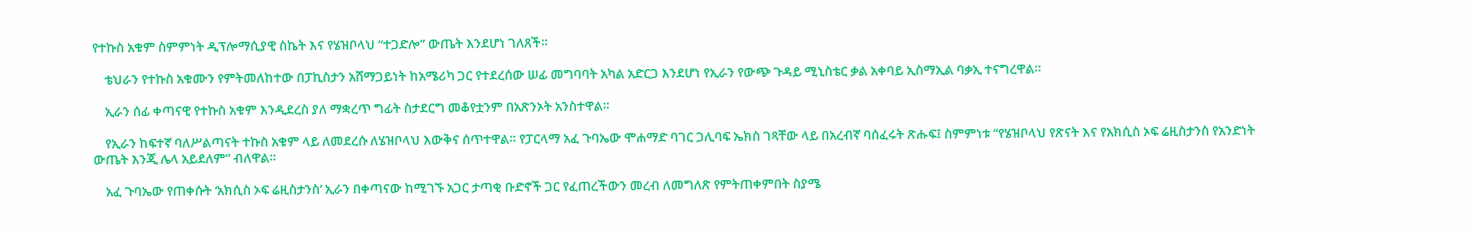የተኩስ አቁም ስምምነት ዲፕሎማሲያዊ ስኬት እና የሄዝቦላህ “ተጋድሎ” ውጤት እንደሆነ ገለጸች።

    ቴህራን የተኩስ አቁሙን የምትመለከተው በፓኪስታን አሸማጋይነት ከአሜሪካ ጋር የተደረሰው ሠፊ መግባባት አካል አድርጋ እንደሆነ የኢራን የውጭ ጉዳይ ሚኒስቴር ቃል አቀባይ ኢስማኢል ባቃኢ ተናግረዋል።

    ኢራን ሰፊ ቀጣናዊ የተኩስ አቁም እንዲደረስ ያለ ማቋረጥ ግፊት ስታደርግ መቆየቷንም በአጽንኦት አንስተዋል።

    የኢራን ከፍተኛ ባለሥልጣናት ተኩስ አቁም ላይ ለመደረሱ ለሄዝቦላህ እውቅና ሰጥተዋል። የፓርላማ አፈ ጉባኤው ሞሐማድ ባገር ጋሊባፍ ኤክስ ገጻቸው ላይ በአረብኛ ባሰፈሩት ጽሑፍ፤ ስምምነቱ “የሄዝቦላህ የጽናት እና የአክሲስ ኦፍ ሬዚስታንስ የአንድነት ውጤት እንጂ ሌላ አይደለም” ብለዋል።

    አፈ ጉባኤው የጠቀሱት ‘አክሲስ ኦፍ ሬዚስታንስ’ ኢራን በቀጣናው ከሚገኙ አጋር ታጣቂ ቡድኖች ጋር የፈጠረችውን መረብ ለመግለጽ የምትጠቀምበት ስያሜ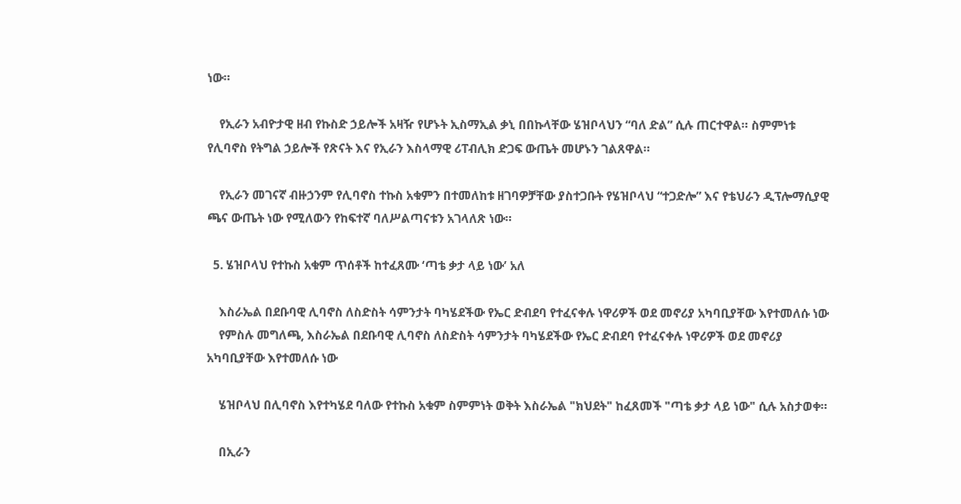ነው።

    የኢራን አብዮታዊ ዘብ የኩስድ ኃይሎች አዛዥ የሆኑት ኢስማኢል ቃኒ በበኩላቸው ሄዝቦላህን “ባለ ድል” ሲሉ ጠርተዋል። ስምምነቱ የሊባኖስ የትግል ኃይሎች የጽናት እና የኢራን እስላማዊ ሪፐብሊክ ድጋፍ ውጤት መሆኑን ገልጸዋል።

    የኢራን መገናኛ ብዙኃንም የሊባኖስ ተኩስ አቁምን በተመለከቱ ዘገባዎቻቸው ያስተጋቡት የሄዝቦላህ “ተጋድሎ” እና የቴህራን ዲፕሎማሲያዊ ጫና ውጤት ነው የሚለውን የከፍተኛ ባለሥልጣናቱን አገላለጽ ነው።

  5. ሄዝቦላህ የተኩስ አቁም ጥሰቶች ከተፈጸሙ ‘ጣቴ ቃታ ላይ ነው’ አለ

    እስራኤል በደቡባዊ ሊባኖስ ለስድስት ሳምንታት ባካሄደችው የኤር ድብደባ የተፈናቀሉ ነዋሪዎች ወደ መኖሪያ አካባቢያቸው እየተመለሱ ነው
    የምስሉ መግለጫ, እስራኤል በደቡባዊ ሊባኖስ ለስድስት ሳምንታት ባካሄደችው የኤር ድብደባ የተፈናቀሉ ነዋሪዎች ወደ መኖሪያ አካባቢያቸው እየተመለሱ ነው

    ሄዝቦላህ በሊባኖስ እየተካሄደ ባለው የተኩስ አቁም ስምምነት ወቅት እስራኤል "ክህደት" ከፈጸመች "ጣቴ ቃታ ላይ ነው" ሲሉ አስታወቀ።

    በኢራን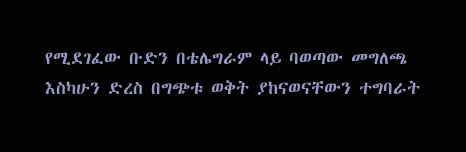የሚደገፈው ቡድን በቴሌግራም ላይ ባወጣው መግለጫ እስካሁን ድረስ በግጭቱ ወቅት ያከናወናቸውን ተግባራት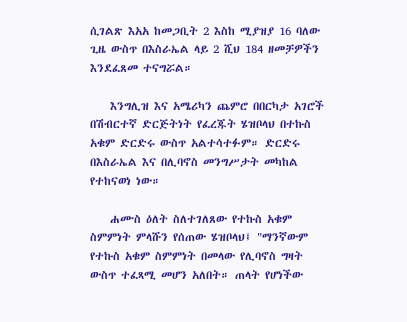ሲገልጽ እአአ ከመጋቢት 2 እስከ ሚያዝያ 16 ባለው ጊዜ ውስጥ በእስራኤል ላይ 2 ሺህ 184 ዘመቻዎችን እንደፈጸመ ተናግሯል።

    እንግሊዝ እና አሜሪካን ጨምሮ በበርካታ አገሮች በሽብርተኛ ድርጅትነት የፈረጁት ሄዝቦላህ በተኩስ አቁም ድርድሩ ውስጥ አልተሳተፉም። ድርድሩ በእስራኤል እና በሊባኖስ መንግሥታት መካከል የተከናወነ ነው።

    ሐሙስ ዕለት ስለተገለጸው የተኩስ አቁም ስምምነት ምላሹን የሰጠው ሄዝቦላህ፤ "ማንኛውም የተኩስ አቁም ስምምነት በመላው የሊባኖስ ግዛት ውስጥ ተፈጻሚ መሆን አለበት። ጠላት የሆነችው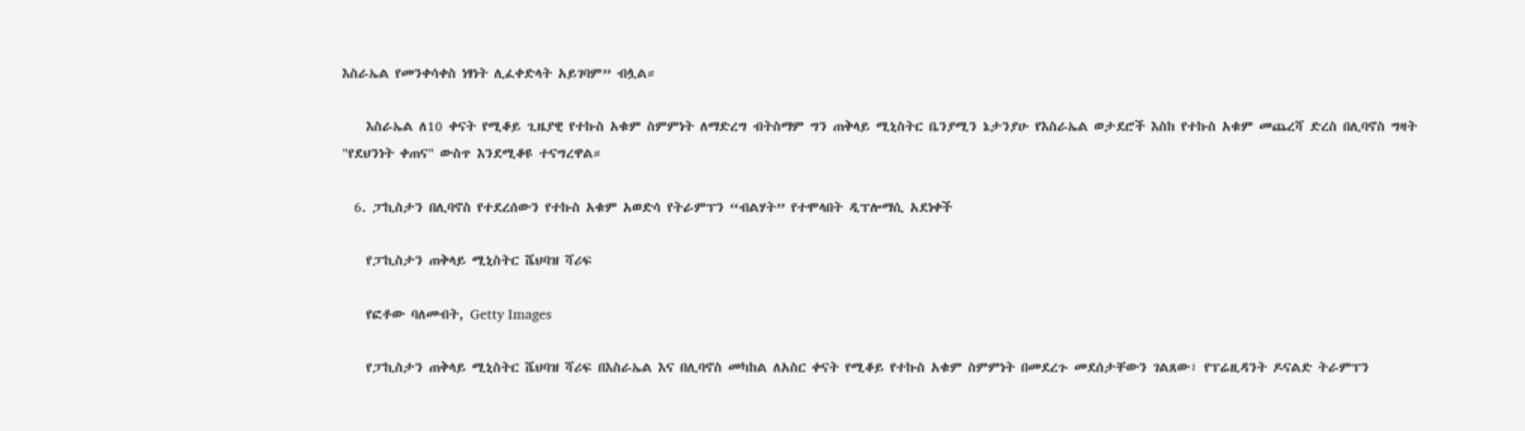እስራኤል የመንቀሳቀስ ነፃነት ሊፈቀድላት አይገባም” ብሏል።

    እስራኤል ለ10 ቀናት የሚቆይ ጊዜያዊ የተኩስ አቁም ስምምነት ለማድረግ ብትስማም ግን ጠቅላይ ሚኒስትር ቤንያሚን ኔታንያሁ የእስራኤል ወታደሮች እስከ የተኩስ አቁም መጨረሻ ድረስ በሊባኖስ ግዛት "የደህንነት ቀጠና" ውስጥ እንደሚቆዩ ተናግረዋል።

  6. ፓኪስታን በሊባኖስ የተደረሰውን የተኩስ አቁም አወድሳ የትራምፕን “ብልሃት” የተሞላበት ዲፕሎማሲ አደነቀች

    የፓኪስታን ጠቅላይ ሚኒስትር ሼህባዝ ሻሪፍ

    የፎቶው ባለመብት, Getty Images

    የፓኪስታን ጠቅላይ ሚኒስትር ሼህባዝ ሻሪፍ በእስራኤል እና በሊባኖስ መካከል ለአስር ቀናት የሚቆይ የተኩስ አቁም ስምምነት በመደረጉ መደሰታቸውን ገልጸው፣ የፕሬዚዳንት ዶናልድ ትራምፕን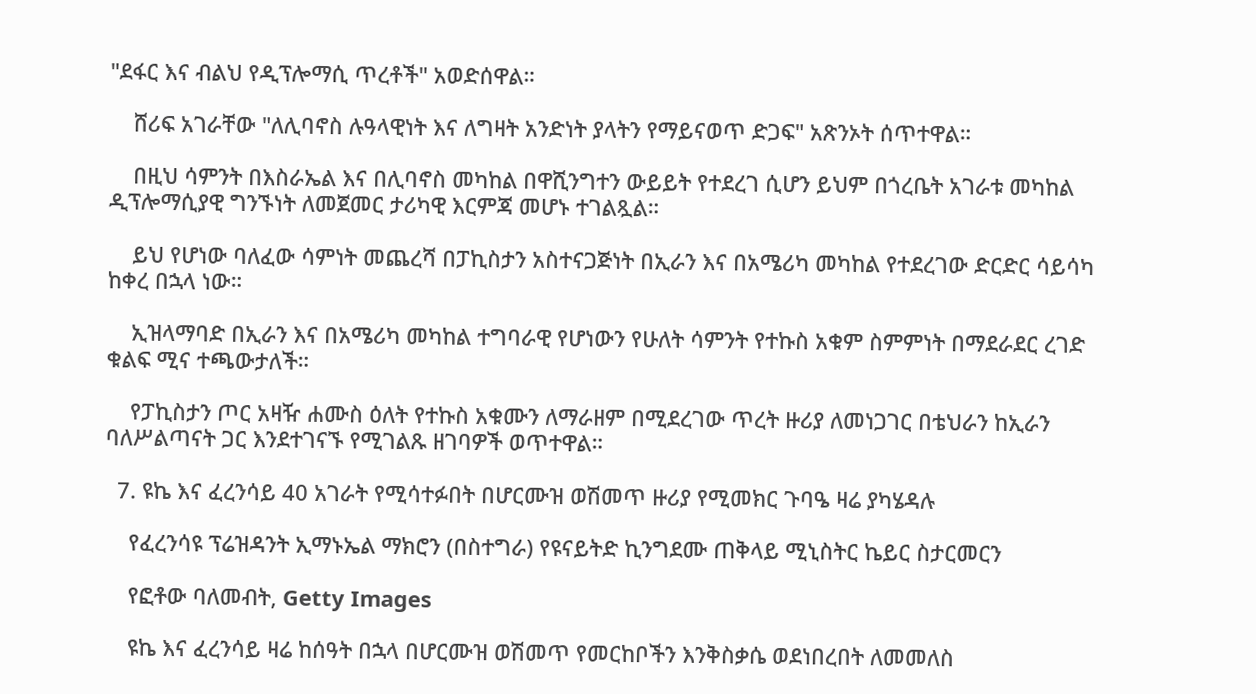"ደፋር እና ብልህ የዲፕሎማሲ ጥረቶች" አወድሰዋል።

    ሸሪፍ አገራቸው "ለሊባኖስ ሉዓላዊነት እና ለግዛት አንድነት ያላትን የማይናወጥ ድጋፍ" አጽንኦት ሰጥተዋል።

    በዚህ ሳምንት በእስራኤል እና በሊባኖስ መካከል በዋሺንግተን ውይይት የተደረገ ሲሆን ይህም በጎረቤት አገራቱ መካከል ዲፕሎማሲያዊ ግንኙነት ለመጀመር ታሪካዊ እርምጃ መሆኑ ተገልጿል።

    ይህ የሆነው ባለፈው ሳምነት መጨረሻ በፓኪስታን አስተናጋጅነት በኢራን እና በአሜሪካ መካከል የተደረገው ድርድር ሳይሳካ ከቀረ በኋላ ነው።

    ኢዝላማባድ በኢራን እና በአሜሪካ መካከል ተግባራዊ የሆነውን የሁለት ሳምንት የተኩስ አቁም ስምምነት በማደራደር ረገድ ቁልፍ ሚና ተጫውታለች።

    የፓኪስታን ጦር አዛዥ ሐሙስ ዕለት የተኩስ አቁሙን ለማራዘም በሚደረገው ጥረት ዙሪያ ለመነጋገር በቴህራን ከኢራን ባለሥልጣናት ጋር እንደተገናኙ የሚገልጹ ዘገባዎች ወጥተዋል።

  7. ዩኬ እና ፈረንሳይ 40 አገራት የሚሳተፉበት በሆርሙዝ ወሽመጥ ዙሪያ የሚመክር ጉባዔ ዛሬ ያካሄዳሉ

    የፈረንሳዩ ፕሬዝዳንት ኢማኑኤል ማክሮን (በስተግራ) የዩናይትድ ኪንግደሙ ጠቅላይ ሚኒስትር ኬይር ስታርመርን

    የፎቶው ባለመብት, Getty Images

    ዩኬ እና ፈረንሳይ ዛሬ ከሰዓት በኋላ በሆርሙዝ ወሽመጥ የመርከቦችን እንቅስቃሴ ወደነበረበት ለመመለስ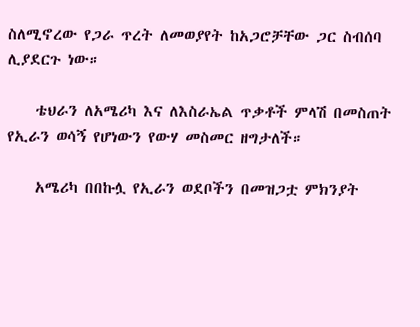ስለሚኖረው የጋራ ጥረት ለመወያየት ከአጋሮቻቸው ጋር ስብሰባ ሊያደርጉ ነው።

    ቴህራን ለአሜሪካ እና ለእስራኤል ጥቃቶች ምላሽ በመስጠት የኢራን ወሳኝ የሆነውን የውሃ መስመር ዘግታለች።

    አሜሪካ በበኩሏ የኢራን ወደቦችን በመዝጋቷ ምክንያት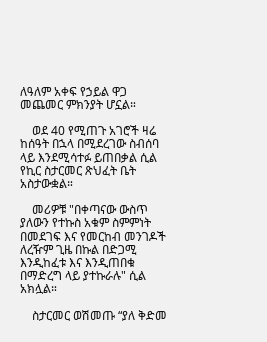ለዓለም አቀፍ የኃይል ዋጋ መጨመር ምክንያት ሆኗል።

    ወደ 40 የሚጠጉ አገሮች ዛሬ ከሰዓት በኋላ በሚደረገው ስብሰባ ላይ እንደሚሳተፉ ይጠበቃል ሲል የኪር ስታርመር ጽህፈት ቤት አስታውቋል።

    መሪዎቹ "በቀጣናው ውስጥ ያለውን የተኩስ አቁም ስምምነት በመደገፍ እና የመርከብ መንገዶች ለረዥም ጊዜ በኩል በድጋሚ እንዲከፈቱ እና እንዲጠበቁ በማድረግ ላይ ያተኩራሉ" ሲል አክሏል።

    ስታርመር ወሽመጡ “ያለ ቅድመ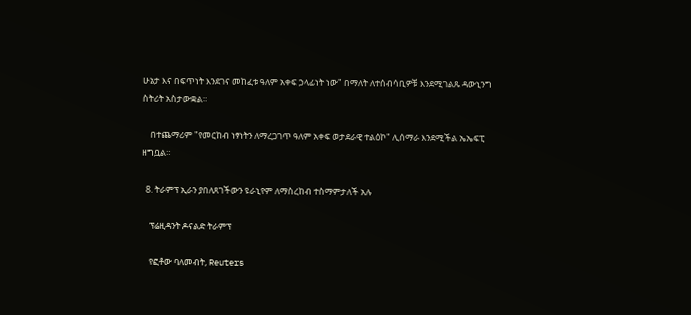ሁኔታ እና በፍጥነት እንደገና መከፈቱ ዓለም አቀፍ ኃላፊነት ነው" በማለት ለተሰብሳቢዎቹ እንደሚገልጹ ዳውኒንግ ስትሪት አስታውቋል።

    በተጨማሪም "የመርከብ ነፃነትን ለማረጋገጥ ዓለም አቀፍ ወታደራዊ ተልዕኮ" ሊሰማራ እንደሚችል ኤኤፍፒ ዘግቧል።

  8. ትራምፕ ኢራን ያበለጸገችውን ዩራኒየም ለማስረከብ ተስማምታለች አሉ

    ፕሬዚዳንት ዶናልድ ትራምፕ

    የፎቶው ባለመብት, Reuters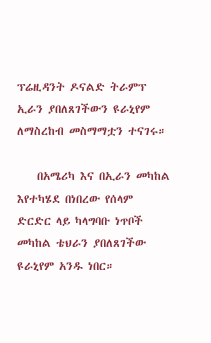ፕሬዚዳንት ዶናልድ ትራምፕ ኢራን ያበለጸገችውን ዩራኒየም ለማስረከብ መስማማቷን ተናገሩ።

    በአሜሪካ እና በኢራን መካከል እየተካሄደ በነበረው የሰላም ድርድር ላይ ካላግባቡ ነጥቦች መካከል ቴህራን ያበለጸገችው ዩራኒየም አንዱ ነበር።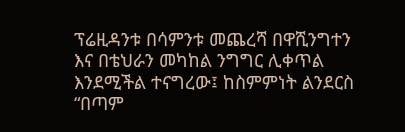ፕሬዚዳንቱ በሳምንቱ መጨረሻ በዋሺንግተን እና በቴህራን መካከል ንግግር ሊቀጥል እንደሚችል ተናግረው፤ ከስምምነት ልንደርስ “በጣም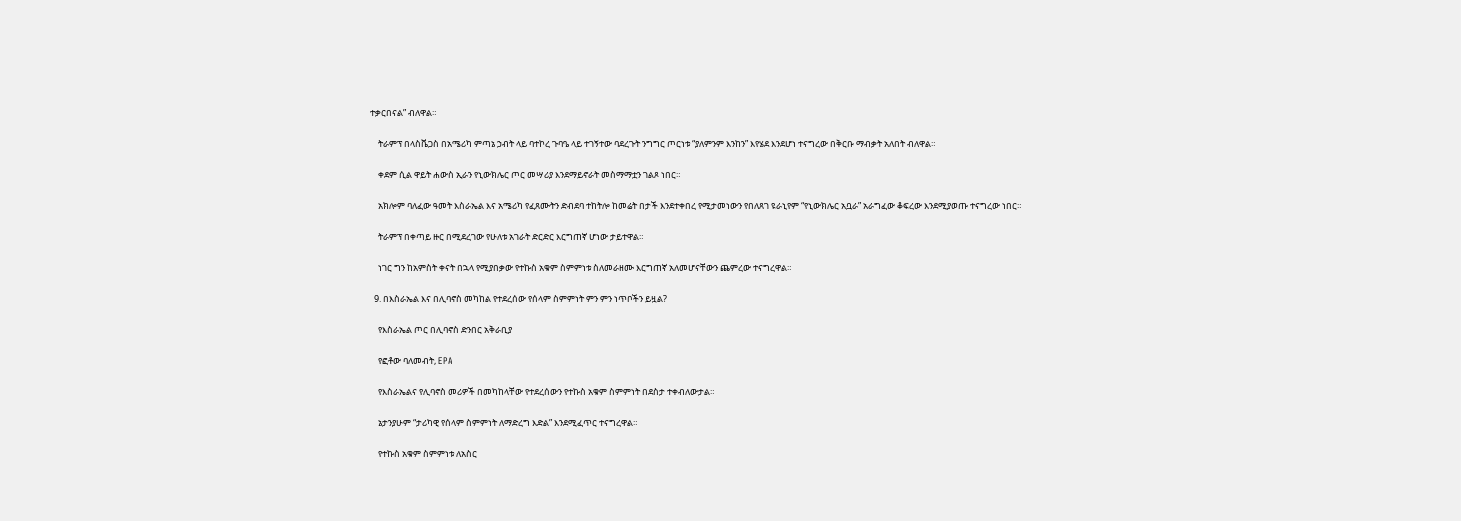ተቃርበናል” ብለዋል።

    ትራምፕ በላስቬጋስ በአሜሪካ ምጣኔ ኃብት ላይ ባተኮረ ጉባዔ ላይ ተገኝተው ባደረጉት ንግግር ጦርነቱ “ያለምንም እንከን” እየሄደ እንደሆነ ተናግረው በቅርቡ ማብቃት አለበት ብለዋል።

    ቀደም ሲል ዋይት ሐውስ ኢራን የኒውክሌር ጦር መሣሪያ እንደማይኖራት መስማማቷን ገልጾ ነበር።

    አክሎም ባለፈው ዓመት እስራኤል እና አሜሪካ የፈጸሙትን ድብደባ ተከትሎ ከመሬት በታች እንደተቀበረ የሚታመነውን የበለጸገ ዩራኒየም “የኒውክሌር አቧራ” አራግፈው ቆፍረው እንደሚያወጡ ተናግረው ነበር።

    ትራምፕ በቀጣይ ዙር በሚደረገው የሁለቱ አገራት ድርድር እርግጠኛ ሆነው ታይተዋል።

    ነገር ግን ከአምስት ቀናት በኋላ የሚያበቃው የተኩስ አቁም ስምምነቱ ስለመራዘሙ እርግጠኛ አለመሆናቸውን ጨምረው ተናግረዋል።

  9. በእስራኤል እና በሊባኖስ መካከል የተደረሰው የሰላም ስምምነት ምን ምን ነጥቦችን ይዟል?

    የእስራኤል ጦር በሊባኖስ ድንበር አቅራቢያ

    የፎቶው ባለመብት, EPA

    የእስራኤልና የሊባኖስ መሪዎች በመካከላቸው የተደረሰውን የተኩስ አቁም ስምምነት በደስታ ተቀብለውታል።

    ኔታንያሁም “ታሪካዊ የሰላም ስምምነት ለማድረግ እድል” እንደሚፈጥር ተናግረዋል።

    የተኩስ አቁም ስምምነቱ ለአስር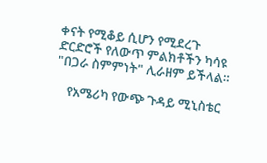ቀናት የሚቆይ ሲሆን የሚደረጉ ድርድሮች የለውጥ ምልክቶችን ካሳዩ "በጋራ ስምምነት" ሊራዘም ይችላል።

    የአሜሪካ የውጭ ጉዳይ ሚኒስቴር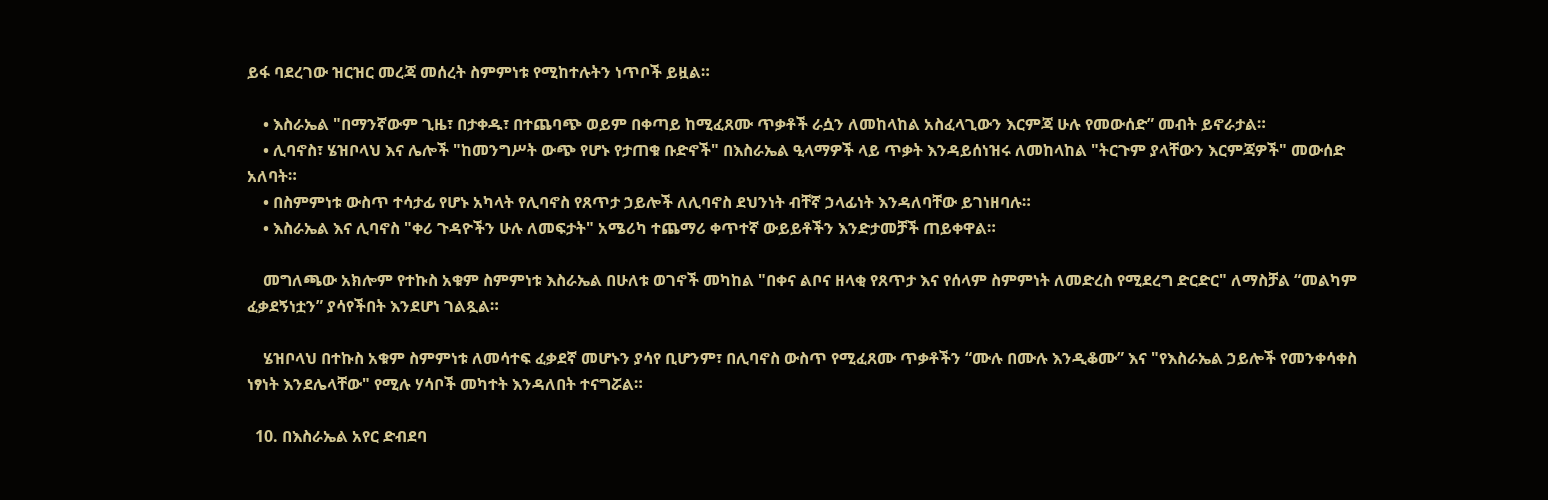ይፋ ባደረገው ዝርዝር መረጃ መሰረት ስምምነቱ የሚከተሉትን ነጥቦች ይዟል።

    • እስራኤል "በማንኛውም ጊዜ፣ በታቀዱ፣ በተጨባጭ ወይም በቀጣይ ከሚፈጸሙ ጥቃቶች ራሷን ለመከላከል አስፈላጊውን እርምጃ ሁሉ የመውሰድ” መብት ይኖራታል።
    • ሊባኖስ፣ ሄዝቦላህ እና ሌሎች "ከመንግሥት ውጭ የሆኑ የታጠቁ ቡድኖች" በእስራኤል ዒላማዎች ላይ ጥቃት እንዳይሰነዝሩ ለመከላከል "ትርጉም ያላቸውን እርምጃዎች" መውሰድ አለባት።
    • በስምምነቱ ውስጥ ተሳታፊ የሆኑ አካላት የሊባኖስ የጸጥታ ኃይሎች ለሊባኖስ ደህንነት ብቸኛ ኃላፊነት እንዳለባቸው ይገነዘባሉ።
    • እስራኤል እና ሊባኖስ "ቀሪ ጉዳዮችን ሁሉ ለመፍታት" አሜሪካ ተጨማሪ ቀጥተኛ ውይይቶችን እንድታመቻች ጠይቀዋል።

    መግለጫው አክሎም የተኩስ አቁም ስምምነቱ እስራኤል በሁለቱ ወገኖች መካከል "በቀና ልቦና ዘላቂ የጸጥታ እና የሰላም ስምምነት ለመድረስ የሚደረግ ድርድር" ለማስቻል “መልካም ፈቃደኝነቷን” ያሳየችበት እንደሆነ ገልጿል።

    ሄዝቦላህ በተኩስ አቁም ስምምነቱ ለመሳተፍ ፈቃደኛ መሆኑን ያሳየ ቢሆንም፣ በሊባኖስ ውስጥ የሚፈጸሙ ጥቃቶችን “ሙሉ በሙሉ እንዲቆሙ” እና "የእስራኤል ኃይሎች የመንቀሳቀስ ነፃነት እንደሌላቸው" የሚሉ ሃሳቦች መካተት እንዳለበት ተናግሯል።

  10. በእስራኤል አየር ድብደባ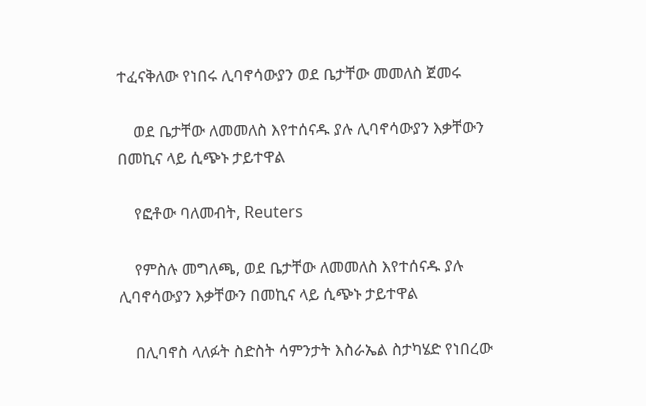ተፈናቅለው የነበሩ ሊባኖሳውያን ወደ ቤታቸው መመለስ ጀመሩ

    ወደ ቤታቸው ለመመለስ እየተሰናዱ ያሉ ሊባኖሳውያን እቃቸውን በመኪና ላይ ሲጭኑ ታይተዋል

    የፎቶው ባለመብት, Reuters

    የምስሉ መግለጫ, ወደ ቤታቸው ለመመለስ እየተሰናዱ ያሉ ሊባኖሳውያን እቃቸውን በመኪና ላይ ሲጭኑ ታይተዋል

    በሊባኖስ ላለፉት ስድስት ሳምንታት እስራኤል ስታካሄድ የነበረው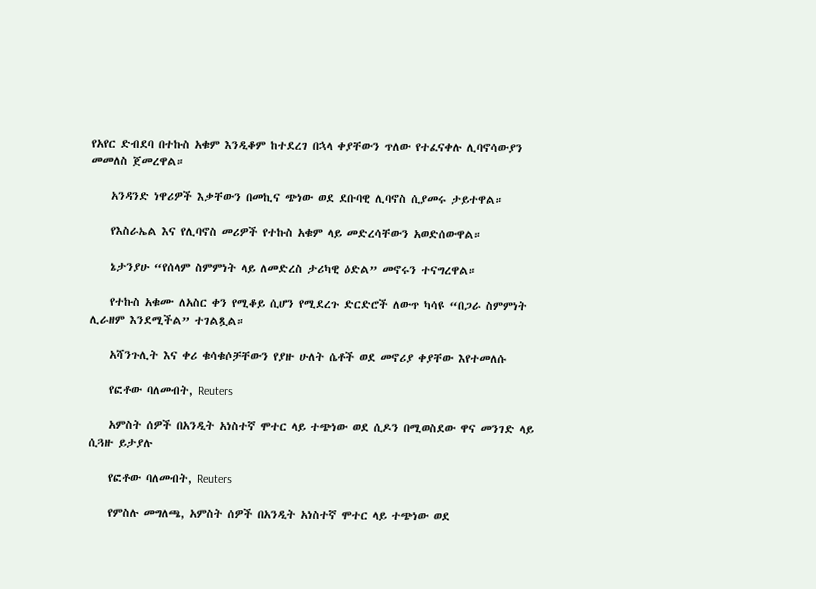የአየር ድብደባ በተኩስ አቁም እንዲቆም ከተደረገ በኋላ ቀያቸውን ጥለው የተፈናቀሉ ሊባኖሳውያን መመለስ ጀመረዋል።

    አንዳንድ ነዋሪዎች እቃቸውን በመኪና ጭነው ወደ ደቡባዊ ሊባኖስ ሲያመሩ ታይተዋል።

    የእስራኤል እና የሊባኖስ መሪዎች የተኩስ አቁም ላይ መድረሳቸውን አወድሰውዋል።

    ኔታንያሁ “የሰላም ስምምነት ላይ ለመድረስ ታሪካዊ ዕድል” መኖሩን ተናግረዋል።

    የተኩስ አቁሙ ለአስር ቀን የሚቆይ ሲሆን የሚደረጉ ድርድሮች ለውጥ ካሳዩ “በጋራ ስምምነት ሊራዘም እንደሚችል” ተገልጿል።

    አሻንጉሊት እና ቀሪ ቁሳቁሶቻቸውን የያዙ ሁለት ሴቶች ወደ መኖሪያ ቀያቸው እየተመለሱ

    የፎቶው ባለመብት, Reuters

    አምስት ሰዎች በአንዲት አነስተኛ ሞተር ላይ ተጭነው ወደ ሲዶን በሚወስደው ዋና መንገድ ላይ ሲጓዙ ይታያሉ

    የፎቶው ባለመብት, Reuters

    የምስሉ መግለጫ, አምስት ሰዎች በአንዲት አነስተኛ ሞተር ላይ ተጭነው ወደ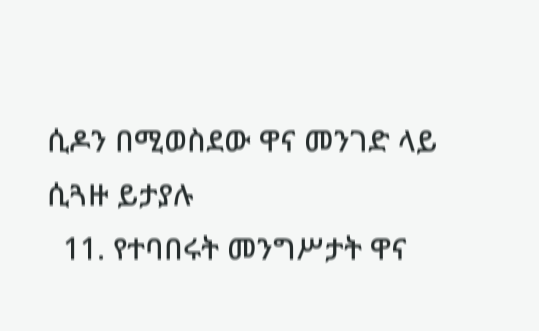ሲዶን በሚወስደው ዋና መንገድ ላይ ሲጓዙ ይታያሉ
  11. የተባበሩት መንግሥታት ዋና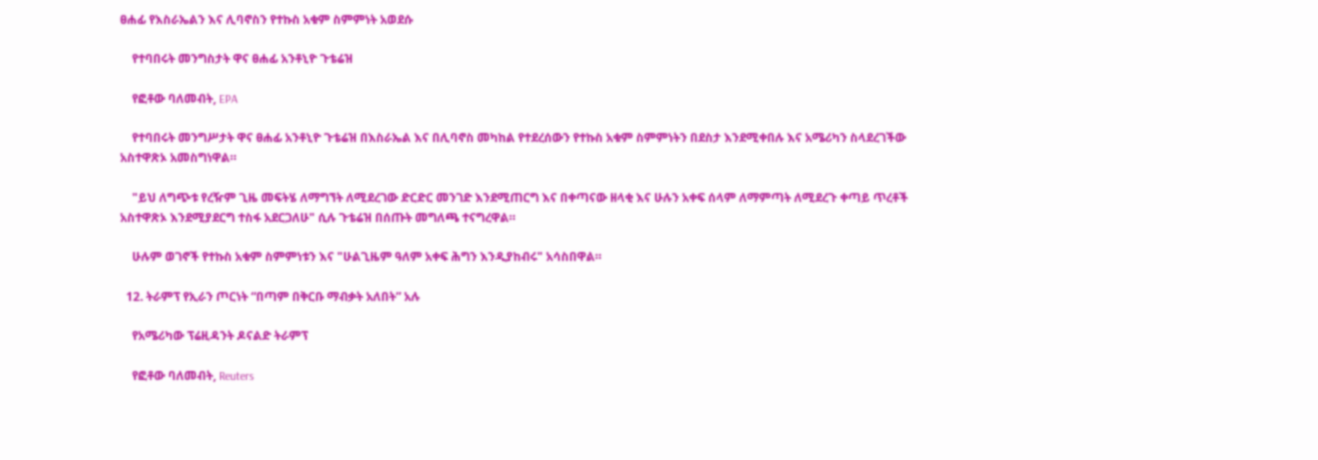ፀሐፊ የእስራኤልን እና ሊባኖስን የተኩስ አቁም ስምምነት አወደሱ

    የተባበሩት መንግስታት ዋና ፀሐፊ አንቶኒዮ ጉቴሬዝ

    የፎቶው ባለመብት, EPA

    የተባበሩት መንግሥታት ዋና ፀሐፊ አንቶኒዮ ጉቴሬዝ በእስራኤል እና በሊባኖስ መካከል የተደረሰውን የተኩስ አቁም ስምምነትን በደስታ እንደሚቀበሉ እና አሜሪካን ስላደረገችው አስተዋጽኦ አመስግነዋል።

    "ይህ ለግጭቱ የረዥም ጊዜ መፍትሄ ለማግኘት ለሚደረገው ድርድር መንገድ እንደሚጠርግ እና በቀጣናው ዘላቂ እና ሁሉን አቀፍ ሰላም ለማምጣት ለሚደረጉ ቀጣይ ጥረቶች አስተዋጽኦ እንደሚያደርግ ተስፋ አደርጋለሁ" ሲሉ ጉቴሬዝ በሰጡት መግለጫ ተናግረዋል።

    ሁሉም ወገኖች የተኩስ አቁም ስምምነቱን እና "ሁልጊዜም ዓለም አቀፍ ሕግን እንዲያከብሩ" አሳስበዋል።

  12. ትራምፕ የኢራን ጦርነት “በጣም በቅርቡ ማብቃት አለበት” አሉ

    የአሜሪካው ፕሬዚዳንት ዶናልድ ትራምፕ

    የፎቶው ባለመብት, Reuters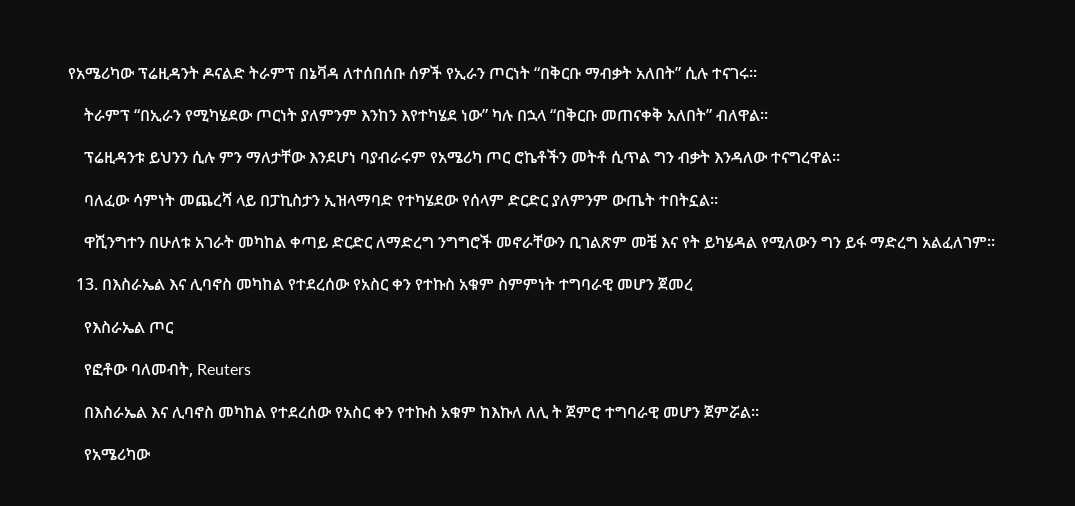የአሜሪካው ፕሬዚዳንት ዶናልድ ትራምፕ በኔቫዳ ለተሰበሰቡ ሰዎች የኢራን ጦርነት “በቅርቡ ማብቃት አለበት” ሲሉ ተናገሩ።

    ትራምፕ “በኢራን የሚካሄደው ጦርነት ያለምንም እንከን እየተካሄደ ነው” ካሉ በኋላ “በቅርቡ መጠናቀቅ አለበት” ብለዋል።

    ፕሬዚዳንቱ ይህንን ሲሉ ምን ማለታቸው እንደሆነ ባያብራሩም የአሜሪካ ጦር ሮኬቶችን መትቶ ሲጥል ግን ብቃት እንዳለው ተናግረዋል።

    ባለፈው ሳምነት መጨረሻ ላይ በፓኪስታን ኢዝላማባድ የተካሄደው የሰላም ድርድር ያለምንም ውጤት ተበትኗል።

    ዋሺንግተን በሁለቱ አገራት መካከል ቀጣይ ድርድር ለማድረግ ንግግሮች መኖራቸውን ቢገልጽም መቼ እና የት ይካሄዳል የሚለውን ግን ይፋ ማድረግ አልፈለገም።

  13. በእስራኤል እና ሊባኖስ መካከል የተደረሰው የአስር ቀን የተኩስ አቁም ስምምነት ተግባራዊ መሆን ጀመረ

    የእስራኤል ጦር

    የፎቶው ባለመብት, Reuters

    በእስራኤል እና ሊባኖስ መካከል የተደረሰው የአስር ቀን የተኩስ አቁም ከእኩለ ለሊ ት ጀምሮ ተግባራዊ መሆን ጀምሯል።

    የአሜሪካው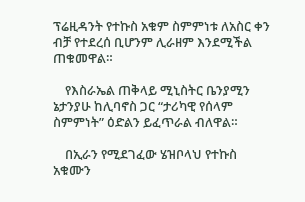ፕሬዚዳንት የተኩስ አቁም ስምምነቱ ለአስር ቀን ብቻ የተደረሰ ቢሆንም ሊራዘም እንደሚችል ጠቁመዋል።

    የእስራኤል ጠቅላይ ሚኒስትር ቤንያሚን ኔታንያሁ ከሊባኖስ ጋር “ታሪካዊ የሰላም ስምምነት” ዕድልን ይፈጥራል ብለዋል።

    በኢራን የሚደገፈው ሄዝቦላህ የተኩስ አቁሙን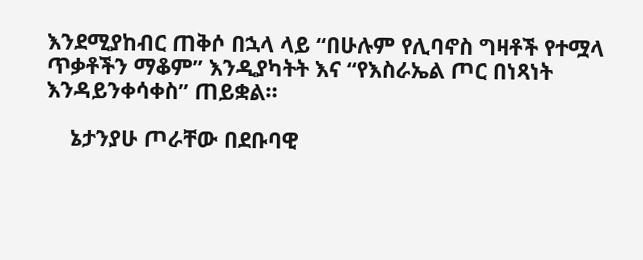እንደሚያከብር ጠቅሶ በኋላ ላይ “በሁሉም የሊባኖስ ግዛቶች የተሟላ ጥቃቶችን ማቆም” እንዲያካትት እና “የእስራኤል ጦር በነጻነት እንዳይንቀሳቀስ” ጠይቋል።

    ኔታንያሁ ጦራቸው በደቡባዊ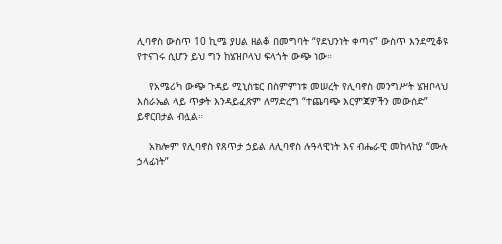ሊባኖስ ውስጥ 10 ኪሜ ያሀል ዘልቆ በመግባት “የደህንነት ቀጣና” ውስጥ እንደሚቆዩ የተናገሩ ሲሆን ይህ ግን ከሄዝቦላህ ፍላጎት ውጭ ነው።

    የአሜሪካ ውጭ ጉዳይ ሚኒስቴር በስምምነቱ መሠረት የሊባኖስ መንግሥት ሄዝቦላህ እስራኤል ላይ ጥቃት እንዳይፈጽም ለማድረግ “ተጨባጭ እርምጃዎችን መውሰድ” ይኖርበታል ብሏል።

    አክሎም የሊባኖስ የጸጥታ ኃይል ለሊባኖስ ሉዓላዊነት እና ብሔራዊ መከላከያ “ሙሉ ኃላፊነት”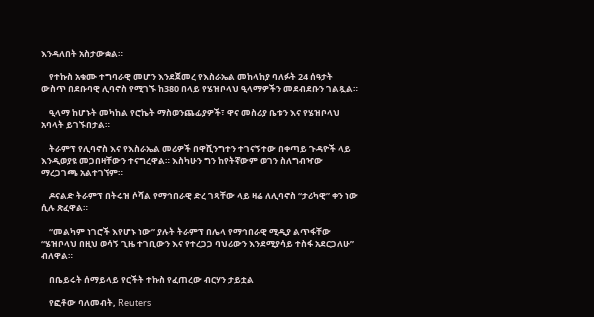እንዳለበት አስታውቋል።

    የተኩስ አቁሙ ተግባራዊ መሆን እንደጀመረ የእስራኤል መከላከያ ባለፉት 24 ሰዓታት ውስጥ በደቡባዊ ሊባኖስ የሚገኙ ከ380 በላይ የሄዝቦላህ ዒላማዎችን መደብደቡን ገልጿል።

    ዒላማ ከሆኑት መካከል የሮኬት ማስወንጨፊያዎች፣ ዋና መስሪያ ቤቱን እና የሄዝቦላህ አባላት ይገኙበታል።

    ትራምፕ የሊባኖስ እና የእስራኤል መሪዎች በዋሺንግተን ተገናኝተው በቀጣይ ጉዳዮች ላይ እንዲወያዩ መጋበዛቸውን ተናግረዋል። እስካሁን ግን ከየትኛውም ወገን ስለግብዣው ማረጋገጫ አልተገኘም።

    ዶናልድ ትራምፕ በትሩዝ ሶሻል የማኅበራዊ ድረ ገጻቸው ላይ ዛሬ ለሊባኖስ “ታሪካዊ” ቀን ነው ሲሉ ጽፈዋል።

    “መልካም ነገሮች እየሆኑ ነው” ያሉት ትራምፕ በሌላ የማኅበራዊ ሚዲያ ልጥፋቸው “ሄዝቦላህ በዚህ ወሳኝ ጊዜ ተገቢውን እና የተረጋጋ ባህሪውን እንደሚያሳይ ተስፋ አደርጋለሁ” ብለዋል።

    በቤይሩት ሰማይላይ የርችት ተኩስ የፈጠረው ብርሃን ታይቷል

    የፎቶው ባለመብት, Reuters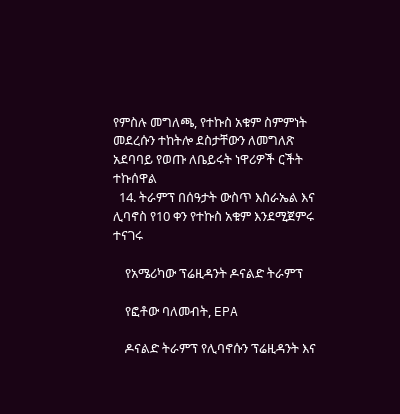የምስሉ መግለጫ, የተኩስ አቁም ስምምነት መደረሱን ተከትሎ ደስታቸውን ለመግለጽ አደባባይ የወጡ ለቤይሩት ነዋሪዎች ርችት ተኩሰዋል
  14. ትራምፕ በሰዓታት ውስጥ እስራኤል እና ሊባኖስ የ10 ቀን የተኩስ አቁም እንደሚጀምሩ ተናገሩ

    የአሜሪካው ፕሬዚዳንት ዶናልድ ትራምፕ

    የፎቶው ባለመብት, EPA

    ዶናልድ ትራምፕ የሊባኖሱን ፕሬዚዳንት እና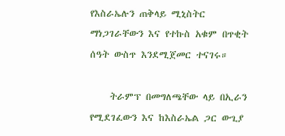የእስራኤሉን ጠቅላይ ሚኒስትር ማነጋገራቸውን እና የተኩስ አቁም በጥቂት ሰዓት ውስጥ እንደሚጀመር ተናገሩ።

    ትራምፕ በመግለጫቸው ላይ በኢራን የሚደገፈውን እና ከእስራኤል ጋር ውጊያ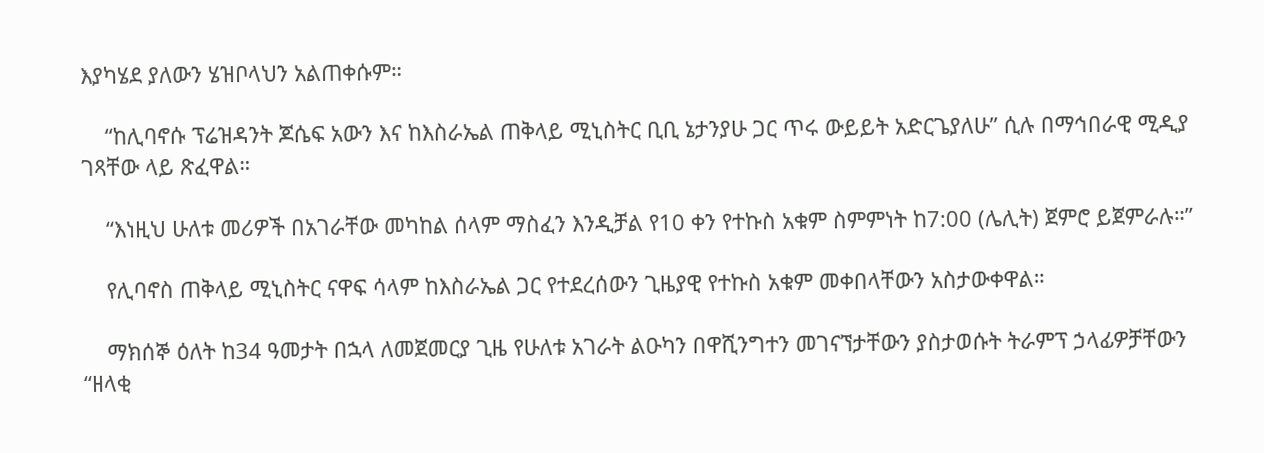እያካሄደ ያለውን ሄዝቦላህን አልጠቀሱም።

    “ከሊባኖሱ ፕሬዝዳንት ጆሴፍ አውን እና ከእስራኤል ጠቅላይ ሚኒስትር ቢቢ ኔታንያሁ ጋር ጥሩ ውይይት አድርጌያለሁ” ሲሉ በማኅበራዊ ሚዲያ ገጻቸው ላይ ጽፈዋል።

    “እነዚህ ሁለቱ መሪዎች በአገራቸው መካከል ሰላም ማስፈን እንዲቻል የ10 ቀን የተኩስ አቁም ስምምነት ከ7:00 (ሌሊት) ጀምሮ ይጀምራሉ።”

    የሊባኖስ ጠቅላይ ሚኒስትር ናዋፍ ሳላም ከእስራኤል ጋር የተደረሰውን ጊዜያዊ የተኩስ አቁም መቀበላቸውን አስታውቀዋል።

    ማክሰኞ ዕለት ከ34 ዓመታት በኋላ ለመጀመርያ ጊዜ የሁለቱ አገራት ልዑካን በዋሺንግተን መገናኘታቸውን ያስታወሱት ትራምፕ ኃላፊዎቻቸውን “ዘላቂ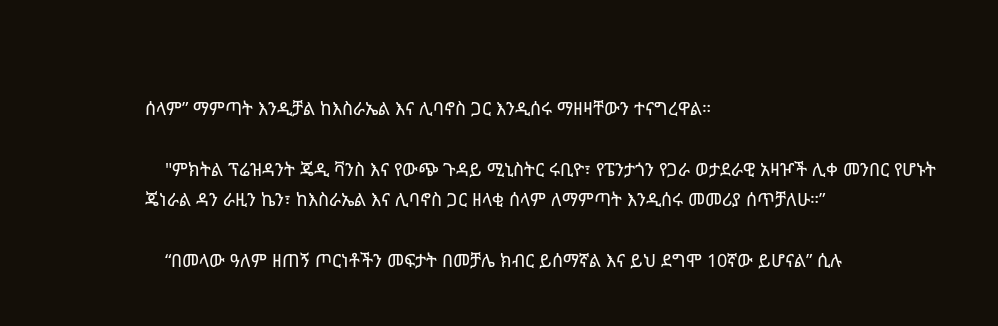ሰላም” ማምጣት እንዲቻል ከእስራኤል እና ሊባኖስ ጋር እንዲሰሩ ማዘዛቸውን ተናግረዋል።

    "ምክትል ፕሬዝዳንት ጄዲ ቫንስ እና የውጭ ጉዳይ ሚኒስትር ሩቢዮ፣ የፔንታጎን የጋራ ወታደራዊ አዛዦች ሊቀ መንበር የሆኑት ጄነራል ዳን ራዚን ኬን፣ ከእስራኤል እና ሊባኖስ ጋር ዘላቂ ሰላም ለማምጣት እንዲሰሩ መመሪያ ሰጥቻለሁ።”

    “በመላው ዓለም ዘጠኝ ጦርነቶችን መፍታት በመቻሌ ክብር ይሰማኛል እና ይህ ደግሞ 10ኛው ይሆናል” ሲሉ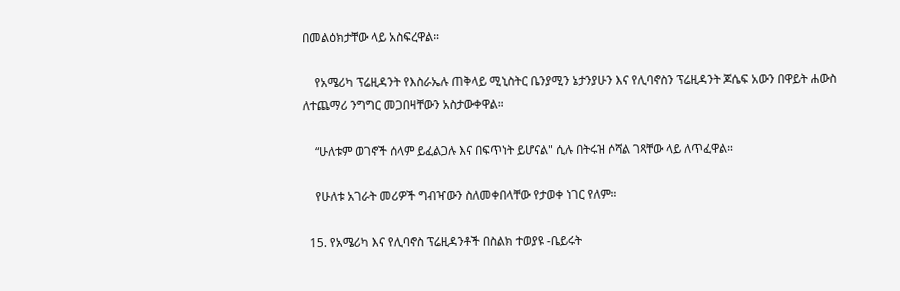በመልዕክታቸው ላይ አስፍረዋል።

    የአሜሪካ ፕሬዚዳንት የእስራኤሉ ጠቅላይ ሚኒስትር ቤንያሚን ኔታንያሁን እና የሊባኖስን ፕሬዚዳንት ጆሴፍ አውን በዋይት ሐውስ ለተጨማሪ ንግግር መጋበዛቸውን አስታውቀዋል።

    “ሁለቱም ወገኖች ሰላም ይፈልጋሉ እና በፍጥነት ይሆናል" ሲሉ በትሩዝ ሶሻል ገጻቸው ላይ ለጥፈዋል።

    የሁለቱ አገራት መሪዎች ግብዣውን ስለመቀበላቸው የታወቀ ነገር የለም።

  15. የአሜሪካ እና የሊባኖስ ፕሬዚዳንቶች በስልክ ተወያዩ -ቤይሩት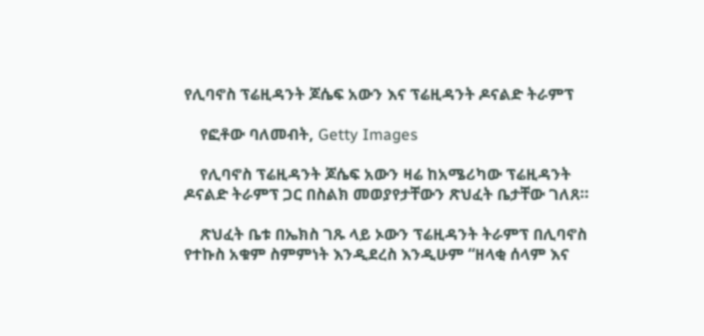የሊባኖስ ፕሬዚዳንት ጆሴፍ አውን እና ፕሬዚዳንት ዶናልድ ትራምፕ

    የፎቶው ባለመብት, Getty Images

    የሊባኖስ ፕሬዚዳንት ጆሴፍ አውን ዛሬ ከአሜሪካው ፕሬዚዳንት ዶናልድ ትራምፕ ጋር በስልክ መወያየታቸውን ጽህፈት ቤታቸው ገለጸ።

    ጽህፈት ቤቱ በኤክስ ገጹ ላይ ኦውን ፕሬዚዳንት ትራምፕ በሊባኖስ የተኩስ አቁም ስምምነት እንዲደረስ እንዲሁም “ዘላቂ ሰላም እና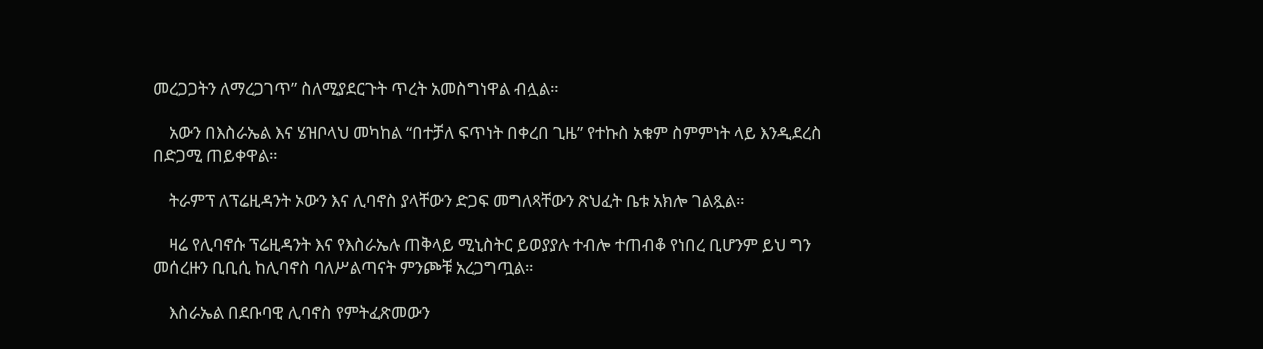መረጋጋትን ለማረጋገጥ” ስለሚያደርጉት ጥረት አመስግነዋል ብሏል።

    አውን በእስራኤል እና ሄዝቦላህ መካከል “በተቻለ ፍጥነት በቀረበ ጊዜ” የተኩስ አቁም ስምምነት ላይ እንዲደረስ በድጋሚ ጠይቀዋል።

    ትራምፕ ለፕሬዚዳንት ኦውን እና ሊባኖስ ያላቸውን ድጋፍ መግለጻቸውን ጽህፈት ቤቱ አክሎ ገልጿል።

    ዛሬ የሊባኖሱ ፕሬዚዳንት እና የእስራኤሉ ጠቅላይ ሚኒስትር ይወያያሉ ተብሎ ተጠብቆ የነበረ ቢሆንም ይህ ግን መሰረዙን ቢቢሲ ከሊባኖስ ባለሥልጣናት ምንጮቹ አረጋግጧል።

    እስራኤል በደቡባዊ ሊባኖስ የምትፈጽመውን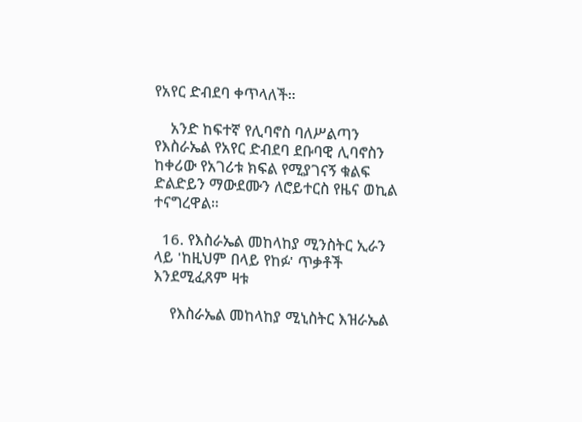የአየር ድብደባ ቀጥላለች።

    አንድ ከፍተኛ የሊባኖስ ባለሥልጣን የእስራኤል የአየር ድብደባ ደቡባዊ ሊባኖስን ከቀሪው የአገሪቱ ክፍል የሚያገናኝ ቁልፍ ድልድይን ማውደሙን ለሮይተርስ የዜና ወኪል ተናግረዋል።

  16. የእስራኤል መከላከያ ሚንስትር ኢራን ላይ 'ከዚህም በላይ የከፉ' ጥቃቶች እንደሚፈጸም ዛቱ

    የእስራኤል መከላከያ ሚኒስትር እዝራኤል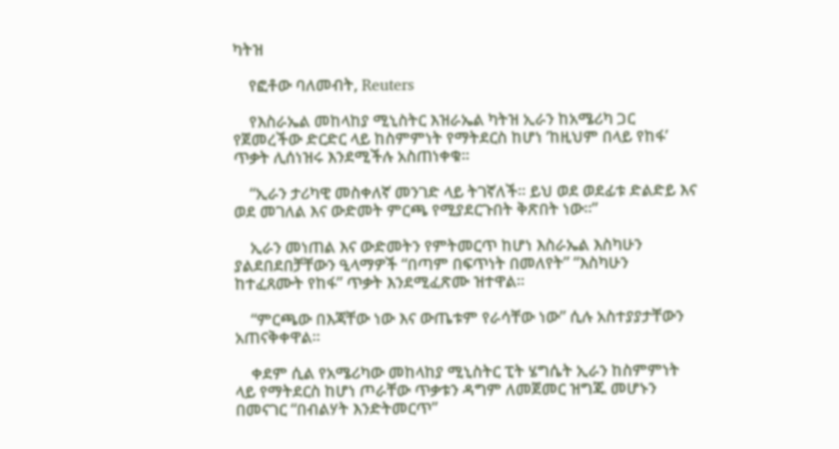ካትዝ

    የፎቶው ባለመብት, Reuters

    የእስራኤል መከላከያ ሚኒስትር እዝራኤል ካትዝ ኢራን ከአሜሪካ ጋር የጀመረችው ድርድር ላይ ከስምምነት የማትደርስ ከሆነ ‘ከዚህም በላይ የከፋ’ ጥቃት ሊሰነዝሩ እንደሚችሉ አስጠነቀቁ።

    “ኢራን ታሪካዊ መስቀለኛ መንገድ ላይ ትገኛለች። ይህ ወደ ወደፊቱ ድልድይ እና ወደ መገለል እና ውድመት ምርጫ የሚያደርጉበት ቅጽበት ነው።”

    ኢራን መነጠል እና ውድመትን የምትመርጥ ከሆነ እስራኤል እስካሁን ያልደበደበቻቸውን ዒላማዎች “በጣም በፍጥነት በመለየት” “እስካሁን ከተፈጸሙት የከፋ” ጥቃት እንደሚፈጽሙ ዝተዋል።

    “ምርጫው በእጃቸው ነው እና ውጤቱም የራሳቸው ነው” ሲሉ አስተያያታቸውን አጠናቅቀዋል።

    ቀደም ሲል የአሜሪካው መከላከያ ሚኒስትር ፒት ሄግሴት ኢራን ከስምምነት ላይ የማትደርስ ከሆነ ጦራቸው ጥቃቱን ዳግም ለመጀመር ዝግጁ መሆኑን በመናገር “በብልሃት እንድትመርጥ”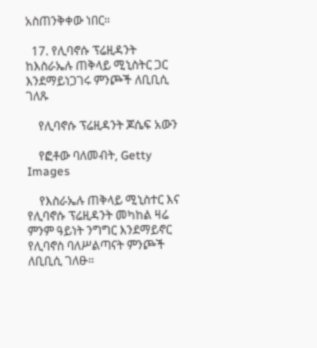አስጠንቅቀው ነበር።

  17. የሊባኖሱ ፕሬዚዳንት ከእስራኤሉ ጠቅላይ ሚኒስትር ጋር እንደማይነጋገሩ ምንጮች ለቢቢሲ ገለጹ

    የሊባኖሱ ፕሬዚዳንት ጆሴፍ አውን

    የፎቶው ባለመብት, Getty Images

    የእስራኤሉ ጠቅላይ ሚኒስተር እና የሊባኖሱ ፕሬዚዳንት መካከል ዛሬ ምንም ዓይነት ንግግር እንደማይኖር የሊባኖስ ባለሥልጣናት ምንጮች ለቢቢሲ ገለፁ።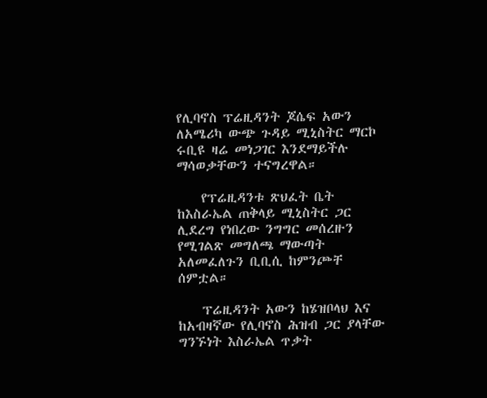የሊባኖስ ፕሬዚዳንት ጆሴፍ አውን ለአሜሪካ ውጭ ጉዳይ ሚኒስትር ማርኮ ሩቢዩ ዛሬ መነጋገር እንደማይችሉ ማሳወቃቸውን ተናግረዋል።

    የፕሬዚዳንቱ ጽህፈት ቤት ከእስራኤል ጠቅላይ ሚኒስትር ጋር ሊደረግ የነበረው ንግግር መሰረዙን የሚገልጽ መግለጫ ማውጣት አለመፈለጉን ቢቢሲ ከምንጮቸ ሰምቷል።

    ፕሬዚዳንት አውን ከሄዝቦላህ እና ከአብዛኛው የሊባኖስ ሕዝብ ጋር ያላቸው ግንኙነት እስራኤል ጥቃት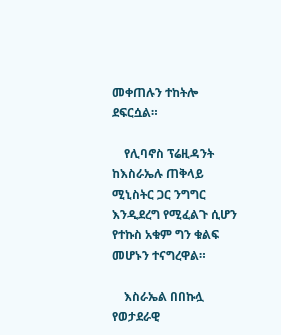መቀጠሉን ተከትሎ ደፍርሷል።

    የሊባኖስ ፕሬዚዳንት ከእስራኤሉ ጠቅላይ ሚኒስትር ጋር ንግግር እንዲደረግ የሚፈልጉ ሲሆን የተኩስ አቁም ግን ቁልፍ መሆኑን ተናግረዋል።

    እስራኤል በበኩሏ የወታደራዊ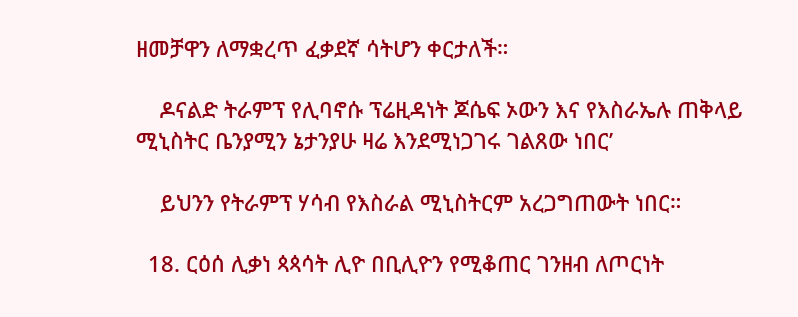ዘመቻዋን ለማቋረጥ ፈቃደኛ ሳትሆን ቀርታለች።

    ዶናልድ ትራምፕ የሊባኖሱ ፕሬዚዳነት ጆሴፍ ኦውን እና የእስራኤሉ ጠቅላይ ሚኒስትር ቤንያሚን ኔታንያሁ ዛሬ እንደሚነጋገሩ ገልጸው ነበር’

    ይህንን የትራምፕ ሃሳብ የእስራል ሚኒስትርም አረጋግጠውት ነበር።

  18. ርዕሰ ሊቃነ ጳጳሳት ሊዮ በቢሊዮን የሚቆጠር ገንዘብ ለጦርነት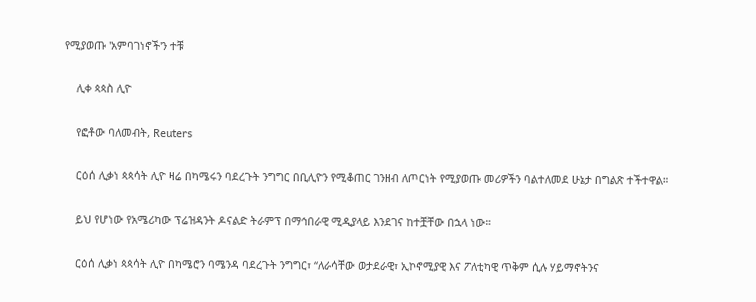የሚያወጡ 'አምባገነኖች'ን ተቹ

    ሊቀ ጳጳስ ሊዮ

    የፎቶው ባለመብት, Reuters

    ርዕሰ ሊቃነ ጳጳሳት ሊዮ ዛሬ በካሜሩን ባደረጉት ንግግር በቢሊዮን የሚቆጠር ገንዘብ ለጦርነት የሚያወጡ መሪዎችን ባልተለመደ ሁኔታ በግልጽ ተችተዋል።

    ይህ የሆነው የአሜሪካው ፕሬዝዳንት ዶናልድ ትራምፕ በማኅበራዊ ሚዲያላይ እንደገና ከተቿቸው በኋላ ነው።

    ርዕሰ ሊቃነ ጳጳሳት ሊዮ በካሜሮን ባሜንዳ ባደረጉት ንግግር፣ “ለራሳቸው ወታደራዊ፣ ኢኮኖሚያዊ እና ፖለቲካዊ ጥቅም ሲሉ ሃይማኖትንና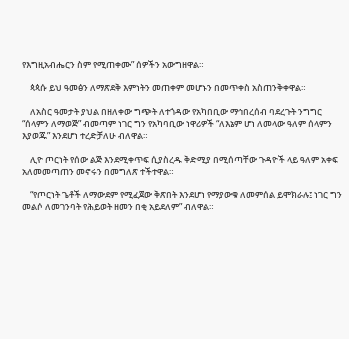የእግዚአብሔርን ስም የሚጠቀሙ” ሰዎችን አውግዘዋል።

    ጳጳሱ ይህ ዓመፅን ለማጽደቅ እምነትን መጠቀም መሆኑን በመጥቀስ አስጠንቅቀዋል።

    ለአስር ዓመታት ያህል በዘለቀው ግጭት ለተጎዳው የአካበቢው ማኅበረሰብ ባደረጉት ንግግር “ሰላምን ለማወጅ” ብመጣም ነገር ግን የአካባቢው ነዋሪዎች “ለእኔም ሆነ ለመላው ዓለም ሰላምን እያወጁ” እንደሆነ ተረድቻለሁ ብለዋል።

    ሊዮ ጦርነት የሰው ልጅ እንደሚቀጥፍ ሲያስረዱ ቅድሚያ በሚሰጣቸው ጉዳዮች ላይ ዓለም አቀፍ አለመመጣጠን መኖሩን በመግለጽ ተችተዋል።

    “የጦርነት ጌቶች ለማውደም የሚፈጀው ቅጽበት እንደሆነ የማያውቁ ለመምሰል ይሞክራሉ፤ ነገር ግን መልሶ ለመገንባት የሕይወት ዘመን በቂ አይደለም” ብለዋል።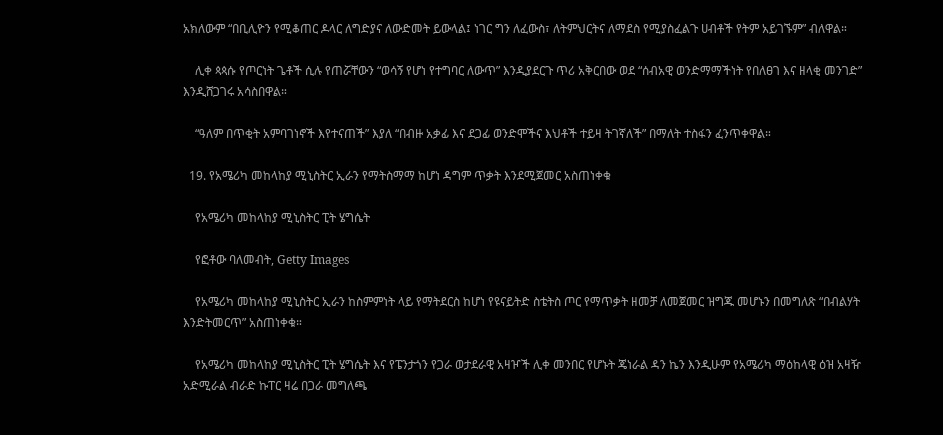አክለውም “በቢሊዮን የሚቆጠር ዶላር ለግድያና ለውድመት ይውላል፤ ነገር ግን ለፈውስ፣ ለትምህርትና ለማደስ የሚያስፈልጉ ሀብቶች የትም አይገኙም” ብለዋል።

    ሊቀ ጳጳሱ የጦርነት ጌቶች ሲሉ የጠሯቸውን “ወሳኝ የሆነ የተግባር ለውጥ” እንዲያደርጉ ጥሪ አቅርበው ወደ “ሰብአዊ ወንድማማችነት የበለፀገ እና ዘላቂ መንገድ” እንዲሸጋገሩ አሳስበዋል።

    “ዓለም በጥቂት አምባገነኖች እየተናጠች” እያለ “በብዙ አቃፊ እና ደጋፊ ወንድሞችና እህቶች ተይዛ ትገኛለች” በማለት ተስፋን ፈንጥቀዋል።

  19. የአሜሪካ መከላከያ ሚኒስትር ኢራን የማትስማማ ከሆነ ዳግም ጥቃት እንደሚጀመር አስጠነቀቁ

    የአሜሪካ መከላከያ ሚኒስትር ፒት ሄግሴት

    የፎቶው ባለመብት, Getty Images

    የአሜሪካ መከላከያ ሚኒስትር ኢራን ከስምምነት ላይ የማትደርስ ከሆነ የዩናይትድ ስቴትስ ጦር የማጥቃት ዘመቻ ለመጀመር ዝግጁ መሆኑን በመግለጽ “በብልሃት እንድትመርጥ” አስጠነቀቁ።

    የአሜሪካ መከላከያ ሚኒስትር ፒት ሄግሴት እና የፔንታጎን የጋራ ወታደራዊ አዛዦች ሊቀ መንበር የሆኑት ጄነራል ዳን ኬን እንዲሁም የአሜሪካ ማዕከላዊ ዕዝ አዛዥ አድሚራል ብራድ ኩፐር ዛሬ በጋራ መግለጫ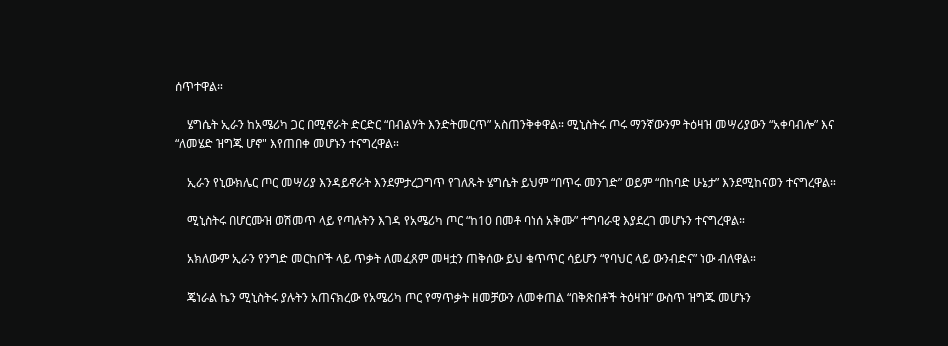ሰጥተዋል።

    ሄግሴት ኢራን ከአሜሪካ ጋር በሚኖራት ድርድር “በብልሃት እንድትመርጥ” አስጠንቅቀዋል። ሚኒስትሩ ጦሩ ማንኛውንም ትዕዛዝ መሣሪያውን “አቀባብሎ” እና “ለመሄድ ዝግጁ ሆኖ" እየጠበቀ መሆኑን ተናግረዋል።

    ኢራን የኒውክሌር ጦር መሣሪያ እንዳይኖራት እንደምታረጋግጥ የገለጹት ሄግሴት ይህም “በጥሩ መንገድ” ወይም “በከባድ ሁኔታ” እንደሚከናወን ተናግረዋል።

    ሚኒስትሩ በሆርሙዝ ወሽመጥ ላይ የጣሉትን እገዳ የአሜሪካ ጦር “ከ10 በመቶ ባነሰ አቅሙ” ተግባራዊ እያደረገ መሆኑን ተናግረዋል።

    አክለውም ኢራን የንግድ መርከቦች ላይ ጥቃት ለመፈጸም መዛቷን ጠቅሰው ይህ ቁጥጥር ሳይሆን “የባህር ላይ ውንብድና” ነው ብለዋል።

    ጄነራል ኬን ሚኒስትሩ ያሉትን አጠናክረው የአሜሪካ ጦር የማጥቃት ዘመቻውን ለመቀጠል “በቅጽበቶች ትዕዛዝ” ውስጥ ዝግጁ መሆኑን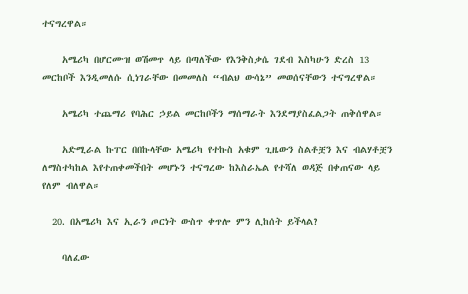ተናግረዋል።

    አሜሪካ በሆርሙዝ ወሽመጥ ላይ በጣለችው የእንቅስቃሴ ገደብ እስካሁን ድረስ 13 መርከቦች እንዲመለሱ ሲነገራቸው በመመለስ “ብልህ ውሳኔ” መወሰናቸውን ተናግረዋል።

    አሜሪካ ተጨማሪ የባሕር ኃይል መርከቦችን ማሰማራት እንደማያስፈልጋት ጠቅሰዋል።

    አድሚራል ኩፐር በበኩላቸው አሜሪካ የተኩስ አቁም ጊዜውን ስልቶቿን እና ብልሃቶቿን ለማስተካከል እየተጠቀመችበት መሆኑን ተናግረው ከእስራኤል የተሻለ ወዳጅ በቀጠናው ላይ የለም ብለዋል።

  20. በአሜሪካ እና ኢራን ጦርነት ውስጥ ቀጥሎ ምን ሊከሰት ይችላል?

    ባለፈው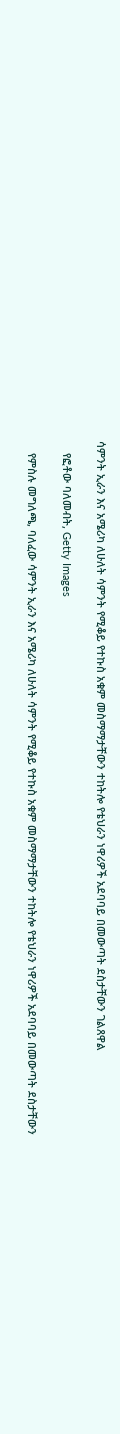ሳምንት ኢራን እና አሜሪካ ለሁለት ሳምንት የሚቆይ የተኩስ አቁም መስማማታቸውን ተከትሎ የቴህራን ነዋሪዎች አደባባይ በመውጣት ደስታቸውን ገልጸዋል

    የፎቶው ባለመብት, Getty Images

    የምስሉ መግለጫ, ባለፈው ሳምንት ኢራን እና አሜሪካ ለሁለት ሳምንት የሚቆይ የተኩስ አቁም መስማማታቸውን ተከትሎ የቴህራን ነዋሪዎች አደባባይ በመውጣት ደስታቸውን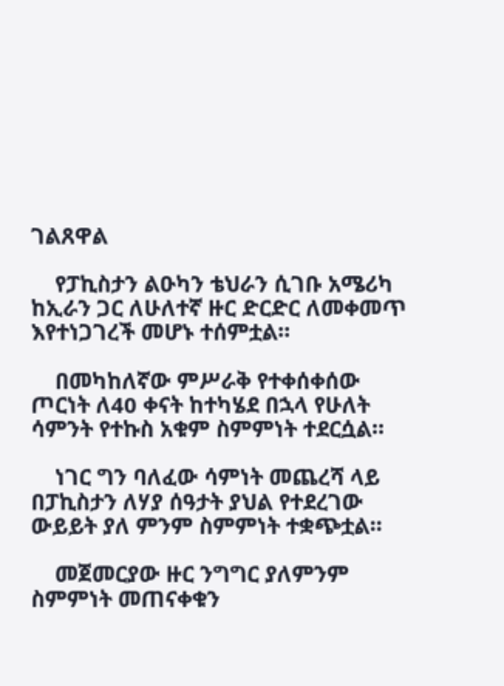ገልጸዋል

    የፓኪስታን ልዑካን ቴህራን ሲገቡ አሜሪካ ከኢራን ጋር ለሁለተኛ ዙር ድርድር ለመቀመጥ እየተነጋገረች መሆኑ ተሰምቷል።

    በመካከለኛው ምሥራቅ የተቀሰቀሰው ጦርነት ለ40 ቀናት ከተካሄደ በኋላ የሁለት ሳምንት የተኩስ አቁም ስምምነት ተደርሷል።

    ነገር ግን ባለፈው ሳምነት መጨረሻ ላይ በፓኪስታን ለሃያ ሰዓታት ያህል የተደረገው ውይይት ያለ ምንም ስምምነት ተቋጭቷል።

    መጀመርያው ዙር ንግግር ያለምንም ስምምነት መጠናቀቁን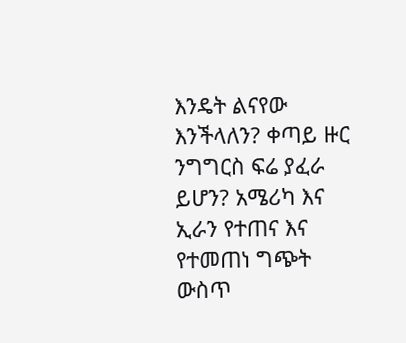እንዴት ልናየው እንችላለን? ቀጣይ ዙር ንግግርስ ፍሬ ያፈራ ይሆን? አሜሪካ እና ኢራን የተጠና እና የተመጠነ ግጭት ውስጥ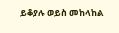ይቆያሉ ወይስ መከላከል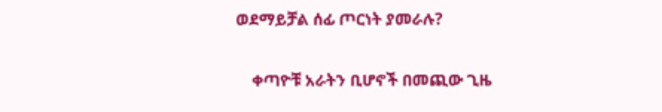ወደማይቻል ሰፊ ጦርነት ያመራሉ?

    ቀጣዮቹ አራትን ቢሆኖች በመጪው ጊዜ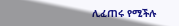ሊፈጠሩ የሚችሉ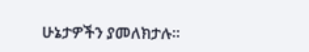ሁኔታዎችን ያመለክታሉ።